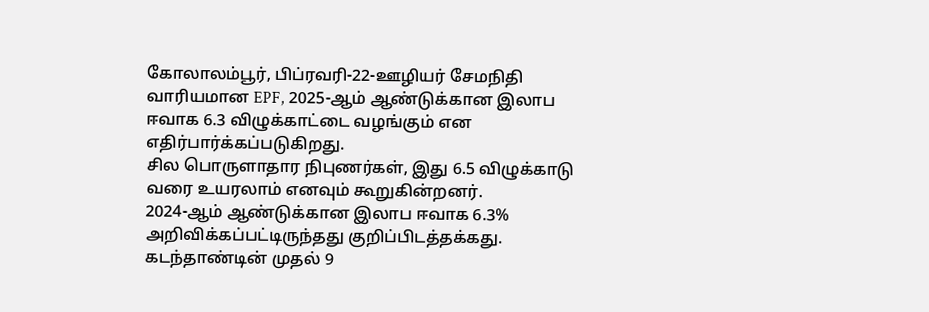கோலாலம்பூர், பிப்ரவரி-22-ஊழியர் சேமநிதி வாரியமான EPF, 2025-ஆம் ஆண்டுக்கான இலாப ஈவாக 6.3 விழுக்காட்டை வழங்கும் என எதிர்பார்க்கப்படுகிறது.
சில பொருளாதார நிபுணர்கள், இது 6.5 விழுக்காடு வரை உயரலாம் எனவும் கூறுகின்றனர்.
2024-ஆம் ஆண்டுக்கான இலாப ஈவாக 6.3% அறிவிக்கப்பட்டிருந்தது குறிப்பிடத்தக்கது.
கடந்தாண்டின் முதல் 9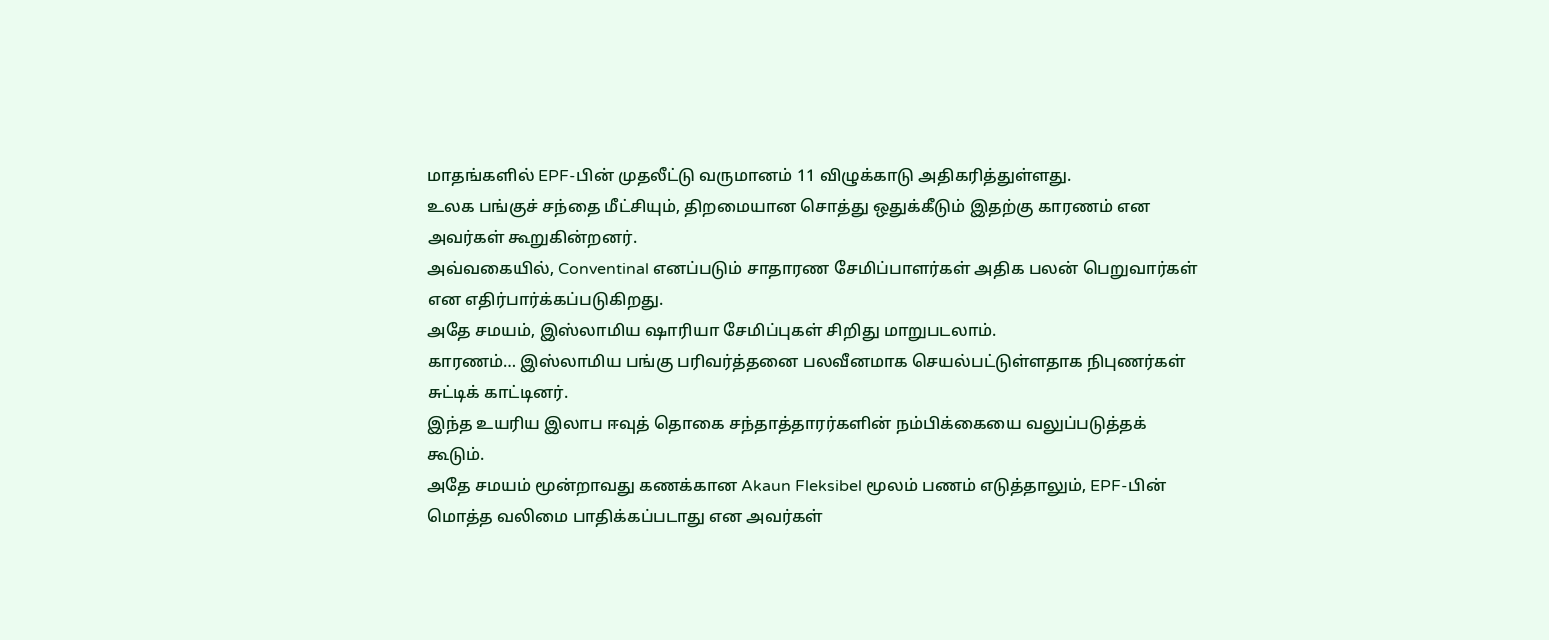மாதங்களில் EPF-பின் முதலீட்டு வருமானம் 11 விழுக்காடு அதிகரித்துள்ளது.
உலக பங்குச் சந்தை மீட்சியும், திறமையான சொத்து ஒதுக்கீடும் இதற்கு காரணம் என அவர்கள் கூறுகின்றனர்.
அவ்வகையில், Conventinal எனப்படும் சாதாரண சேமிப்பாளர்கள் அதிக பலன் பெறுவார்கள் என எதிர்பார்க்கப்படுகிறது.
அதே சமயம், இஸ்லாமிய ஷாரியா சேமிப்புகள் சிறிது மாறுபடலாம்.
காரணம்… இஸ்லாமிய பங்கு பரிவர்த்தனை பலவீனமாக செயல்பட்டுள்ளதாக நிபுணர்கள் சுட்டிக் காட்டினர்.
இந்த உயரிய இலாப ஈவுத் தொகை சந்தாத்தாரர்களின் நம்பிக்கையை வலுப்படுத்தக் கூடும்.
அதே சமயம் மூன்றாவது கணக்கான Akaun Fleksibel மூலம் பணம் எடுத்தாலும், EPF-பின் மொத்த வலிமை பாதிக்கப்படாது என அவர்கள்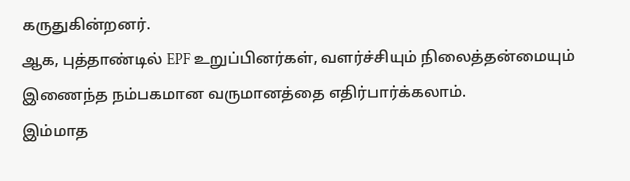கருதுகின்றனர்.
ஆக, புத்தாண்டில் EPF உறுப்பினர்கள், வளர்ச்சியும் நிலைத்தன்மையும் இணைந்த நம்பகமான வருமானத்தை எதிர்பார்க்கலாம்.
இம்மாத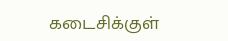கடைசிக்குள்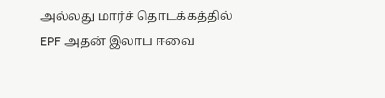அல்லது மார்ச் தொடக்கத்தில் EPF அதன் இலாப ஈவை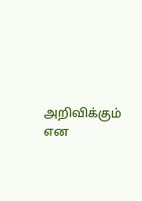அறிவிக்கும் என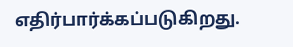எதிர்பார்க்கப்படுகிறது.